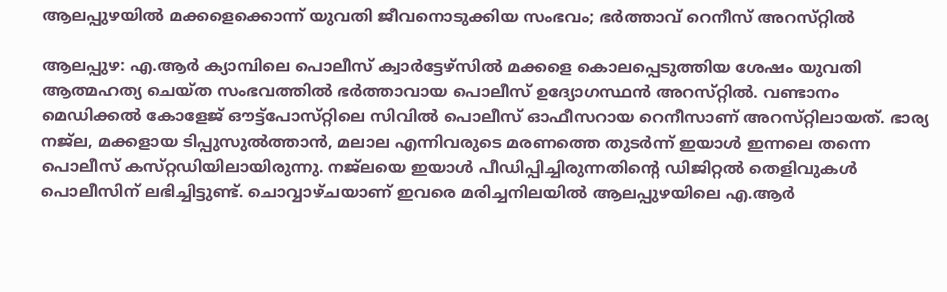ആലപ്പുഴയിൽ മക്കളെക്കൊന്ന് യുവതി ജീവനൊടുക്കിയ സംഭവം; ഭർത്താവ് റെനീസ് അറസ്‌റ്റിൽ

ആലപ്പുഴ: എ.ആർ ക്യാമ്പിലെ പൊലീസ് ക്വാർട്ടേഴ്‌സിൽ മക്കളെ കൊലപ്പെടുത്തിയ ശേഷം യുവതി ആത്മഹത്യ ചെയ്‌ത സംഭവത്തിൽ ഭർത്താവായ പൊലീസ് ഉദ്യോഗസ്ഥൻ അറസ്‌റ്റിൽ. വണ്ടാനം മെഡിക്കൽ കോളേജ് ഔട്ട്‌പോസ്‌റ്റിലെ സിവിൽ പൊലീസ് ഓഫീസറായ റെനീസാണ് അറസ്‌റ്റിലായത്. ഭാര്യ നജ്‌ല, മക്കളായ ടിപ്പുസുൽത്താൻ, മലാല എന്നിവരുടെ മരണത്തെ തുടർന്ന് ഇയാൾ ഇന്നലെ തന്നെ പൊലീസ് കസ്‌റ്റഡിയിലായിരുന്നു. നജ്‌ലയെ ഇയാൾ പീഡിപ്പിച്ചിരുന്നതിന്റെ ഡിജിറ്റൽ തെളിവുകൾ പൊലീസിന് ലഭിച്ചിട്ടുണ്ട്. ചൊവ്വാഴ്‌ചയാണ് ഇവരെ മരിച്ചനിലയിൽ ആലപ്പുഴയിലെ എ.ആർ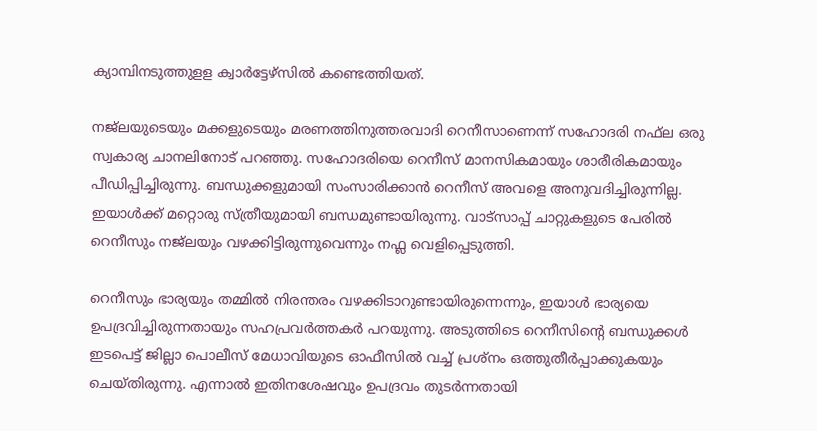ക്യാമ്പിനടുത്തുള‌ള ക്വാർട്ടേഴ്‌സിൽ കണ്ടെത്തിയത്.

നജ്ലയുടെയും മക്കളുടെയും മരണത്തിനുത്തരവാദി റെനീസാണെന്ന് സഹോദരി നഫ്‌ല ഒരു സ്വകാര്യ ചാനലിനോട് പറഞ്ഞു. സഹോദരിയെ റെനീസ് മാനസികമായും ശാരീരികമായും പീഡിപ്പിച്ചിരുന്നു. ബന്ധുക്കളുമായി സംസാരിക്കാൻ റെനീസ് അവളെ അനുവദിച്ചിരുന്നില്ല. ഇയാൾക്ക് മറ്റൊരു സ്ത്രീയുമായി ബന്ധമുണ്ടായിരുന്നു. വാട്സാപ്പ് ചാറ്റുകളുടെ പേരിൽ റെനീസും നജ്ലയും വഴക്കിട്ടിരുന്നുവെന്നും നഫ്ല വെളിപ്പെടുത്തി.

റെനീസും ഭാര്യയും തമ്മിൽ നിരന്തരം വഴക്കിടാറുണ്ടായിരുന്നെന്നും, ഇയാൾ ഭാര്യയെ ഉപദ്രവിച്ചിരുന്നതായും സഹപ്രവർത്തകർ പറയുന്നു. അടുത്തിടെ റെനീസിന്റെ ബന്ധുക്കൾ ഇടപെട്ട് ജില്ലാ പൊലീസ് മേധാവിയുടെ ഓഫീസിൽ വച്ച് പ്രശ്‌നം ഒത്തുതീർപ്പാക്കുകയും ചെയ്‌തിരുന്നു. എന്നാൽ ഇതിനശേഷവും ഉപദ്രവം തുടർന്നതായി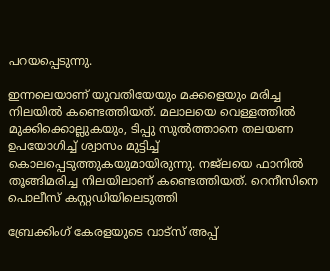പറയപ്പെടുന്നു.

ഇന്നലെയാണ് യുവതിയേയും മക്കളെയും മരിച്ച നിലയിൽ കണ്ടെത്തിയത്. മലാലയെ വെള്ളത്തിൽ മുക്കിക്കൊല്ലുകയും, ടിപ്പു സുൽത്താനെ തലയണ ഉപയോഗിച്ച് ശ്വാസം മുട്ടിച്ച് കൊലപ്പെടുത്തുകയുമായിരുന്നു. നജ്ലയെ ഫാനിൽ തൂങ്ങിമരിച്ച നിലയിലാണ് കണ്ടെത്തിയത്. റെനീസിനെ പൊലീസ് കസ്റ്റഡിയിലെടുത്തി

ബ്രേക്കിംഗ് കേരളയുടെ വാട്സ് അപ്പ്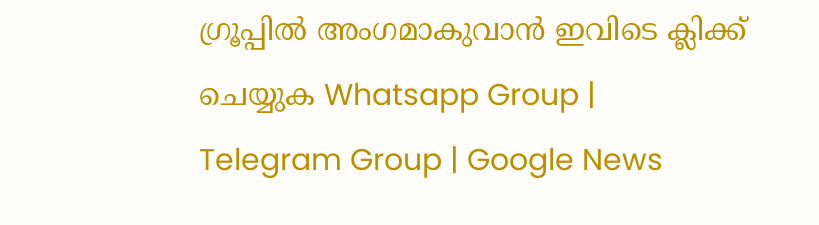ഗ്രൂപ്പിൽ അംഗമാകുവാൻ ഇവിടെ ക്ലിക്ക് ചെയ്യുക Whatsapp Group | Telegram Group | Google News